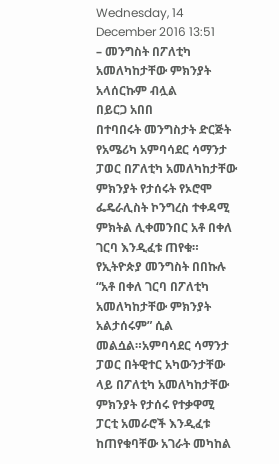Wednesday, 14 December 2016 13:51
– መንግስት በፖለቲካ አመለካከታቸው ምክንያት አላሰርኩም ብሏል
በይርጋ አበበ
በተባበሩት መንግስታት ድርጅት የአሜሪካ አምባሳደር ሳማንታ ፓወር በፖለቲካ አመለካከታቸው ምክንያት የታሰሩት የኦሮሞ ፌዴራሊስት ኮንግረስ ተቀዳሚ ምክትል ሊቀመንበር አቶ በቀለ ገርባ እንዲፈቱ ጠየቁ። የኢትዮጵያ መንግስት በበኩሉ “አቶ በቀለ ገርባ በፖለቲካ አመለካከታቸው ምክንያት አልታሰሩም” ሲል መልሷል።አምባሳደር ሳማንታ ፓወር በትዊተር አካውንታቸው ላይ በፖለቲካ አመለካከታቸው ምክንያት የታሰሩ የተቃዋሚ ፓርቲ አመራሮች እንዲፈቱ ከጠየቁባቸው አገራት መካከል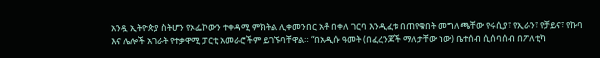አንዷ ኢትዮጵያ ስትሆን የኦፌኮውን ተቀዳሚ ምክትል ሊቀመንበር አቶ በቀለ ገርባ እንዲፈቱ በጠየቁበት መግለጫቸው የሩሲያ፣ የኢራን፣ የቻይና፣ የኩባ እና ሌሎች አገራት የተቃዋሚ ፓርቲ አመራሮችም ይገኙባቸዋል። “በአዲሱ ዓመት (በፈረንጆች ማለታቸው ነው) ቤተሰብ ሲሰባሰብ በፖለቲካ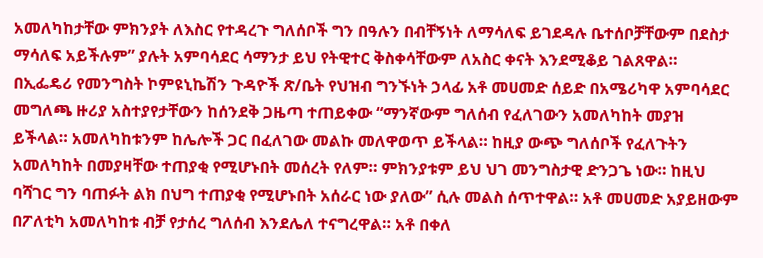አመለካከታቸው ምክንያት ለእስር የተዳረጉ ግለሰቦች ግን በዓሉን በብቸኝነት ለማሳለፍ ይገደዳሉ ቤተሰቦቻቸውም በደስታ ማሳለፍ አይችሉም” ያሉት አምባሳደር ሳማንታ ይህ የትዊተር ቅስቀሳቸውም ለአስር ቀናት እንደሚቆይ ገልጸዋል።
በኢፌዴሪ የመንግስት ኮምዩኒኬሽን ጉዳዮች ጽ/ቤት የህዝብ ግንኙነት ኃላፊ አቶ መሀመድ ሰይድ በአሜሪካዋ አምባሳደር መግለጫ ዙሪያ አስተያየታቸውን ከሰንደቅ ጋዜጣ ተጠይቀው “ማንኛውም ግለሰብ የፈለገውን አመለካከት መያዝ ይችላል። አመለካከቱንም ከሌሎች ጋር በፈለገው መልኩ መለዋወጥ ይችላል። ከዚያ ውጭ ግለሰቦች የፈለጉትን አመለካከት በመያዛቸው ተጠያቂ የሚሆኑበት መሰረት የለም። ምክንያቱም ይህ ህገ መንግስታዊ ድንጋጌ ነው። ከዚህ ባሻገር ግን ባጠፉት ልክ በህግ ተጠያቂ የሚሆኑበት አሰራር ነው ያለው” ሲሉ መልስ ሰጥተዋል። አቶ መሀመድ አያይዘውም በፖለቲካ አመለካከቱ ብቻ የታሰረ ግለሰብ እንደሌለ ተናግረዋል። አቶ በቀለ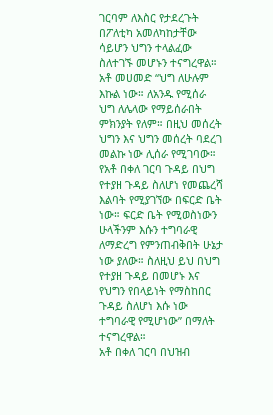ገርባም ለእስር የታደረጉት በፖለቲካ አመለካከታቸው ሳይሆን ህግን ተላልፈው ስለተገኙ መሆኑን ተናግረዋል።
አቶ መሀመድ “ህግ ለሁሉም እኩል ነው። ለአንዱ የሚሰራ ህግ ለሌላው የማይሰራበት ምክንያት የለም። በዚህ መሰረት ህግን እና ህግን መሰረት ባደረገ መልኩ ነው ሊሰራ የሚገባው። የአቶ በቀለ ገርባ ጉዳይ በህግ የተያዘ ጉዳይ ስለሆነ የመጨረሻ እልባት የሚያገኘው በፍርድ ቤት ነው። ፍርድ ቤት የሚወስነውን ሁላችንም እሱን ተግባራዊ ለማድረግ የምንጠብቅበት ሁኔታ ነው ያለው። ስለዚህ ይህ በህግ የተያዘ ጉዳይ በመሆኑ እና የህግን የበላይነት የማስከበር ጉዳይ ስለሆነ እሱ ነው ተግባራዊ የሚሆነው” በማለት ተናግረዋል።
አቶ በቀለ ገርባ በህዝብ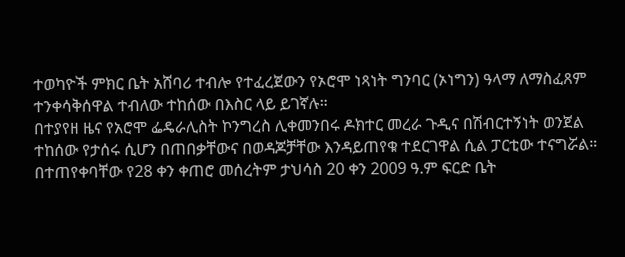ተወካዮች ምክር ቤት አሸባሪ ተብሎ የተፈረጀውን የኦሮሞ ነጻነት ግንባር (ኦነግን) ዓላማ ለማስፈጸም ተንቀሳቅሰዋል ተብለው ተከሰው በእስር ላይ ይገኛሉ።
በተያየዘ ዜና የአሮሞ ፌዴራሊስት ኮንግረስ ሊቀመንበሩ ዶክተር መረራ ጉዲና በሽብርተኝነት ወንጀል ተከሰው የታሰሩ ሲሆን በጠበቃቸውና በወዳጆቻቸው እንዳይጠየቁ ተደርገዋል ሲል ፓርቲው ተናግሯል። በተጠየቀባቸው የ28 ቀን ቀጠሮ መሰረትም ታህሳስ 20 ቀን 2009 ዓ.ም ፍርድ ቤት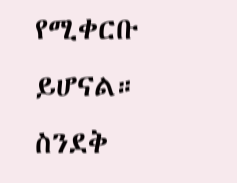የሚቀርቡ ይሆናል።
ስንደቅ